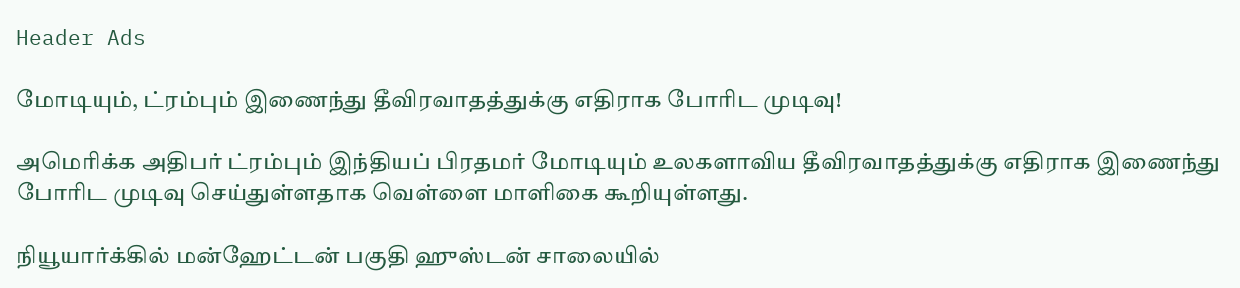Header Ads

மோடியும், ட்ரம்பும் இணைந்து தீவிரவாதத்துக்கு எதிராக போரிட முடிவு!

அமெரிக்க அதிபர் ட்ரம்பும் இந்தியப் பிரதமர் மோடியும் உலகளாவிய தீவிரவாதத்துக்கு எதிராக இணைந்து போரிட முடிவு செய்துள்ளதாக வெள்ளை மாளிகை கூறியுள்ளது.

நியூயார்க்கில் மன்ஹேட்டன் பகுதி ஹுஸ்டன் சாலையில்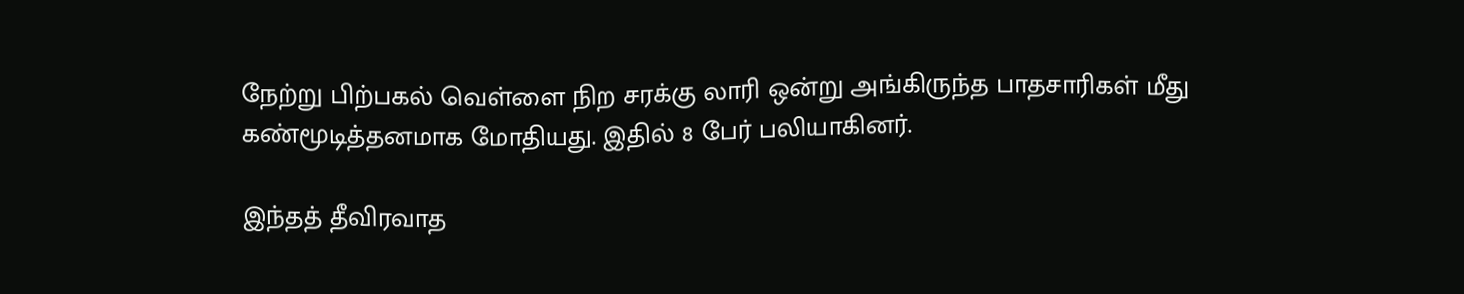நேற்று பிற்பகல் வெள்ளை நிற சரக்கு லாரி ஒன்று அங்கிருந்த பாதசாரிகள் மீது கண்மூடித்தனமாக மோதியது. இதில் 8 பேர் பலியாகினர்.

இந்தத் தீவிரவாத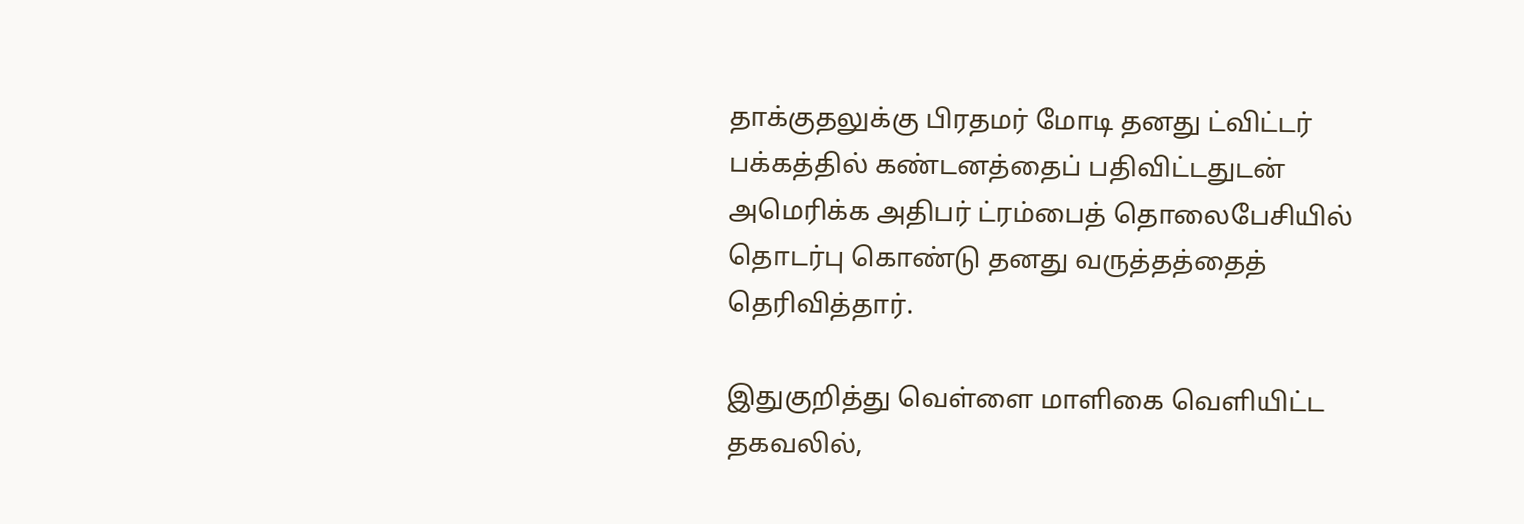தாக்குதலுக்கு பிரதமர் மோடி தனது ட்விட்டர் பக்கத்தில் கண்டனத்தைப் பதிவிட்டதுடன் அமெரிக்க அதிபர் ட்ரம்பைத் தொலைபேசியில் தொடர்பு கொண்டு தனது வருத்தத்தைத் தெரிவித்தார்.

இதுகுறித்து வெள்ளை மாளிகை வெளியிட்ட தகவலில்,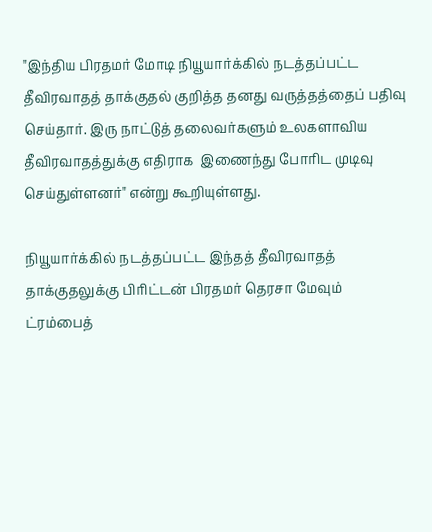"இந்திய பிரதமர் மோடி நியூயார்க்கில் நடத்தப்பட்ட தீவிரவாதத் தாக்குதல் குறித்த தனது வருத்தத்தைப் பதிவு செய்தார். இரு நாட்டுத் தலைவர்களும் உலகளாவிய தீவிரவாதத்துக்கு எதிராக  இணைந்து போரிட முடிவு செய்துள்ளனர்" என்று கூறியுள்ளது.

நியூயார்க்கில் நடத்தப்பட்ட இந்தத் தீவிரவாதத் தாக்குதலுக்கு பிரிட்டன் பிரதமர் தெரசா மேவும் ட்ரம்பைத்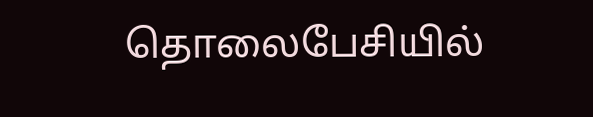தொலைபேசியில்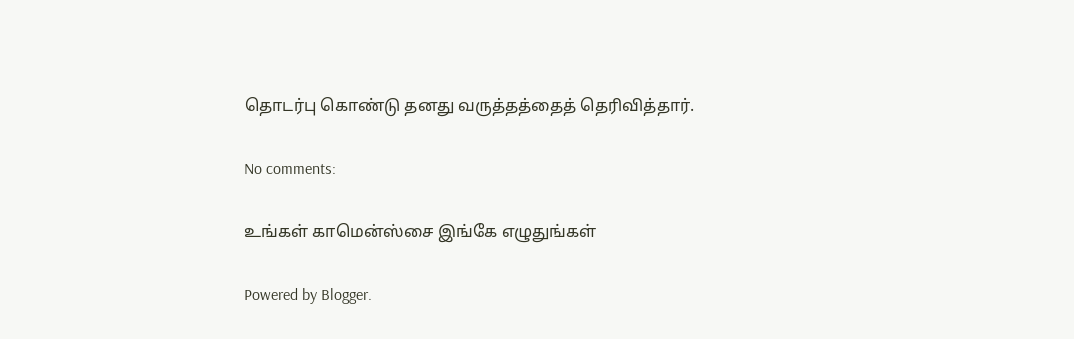தொடர்பு கொண்டு தனது வருத்தத்தைத் தெரிவித்தார்.

No comments:

உங்கள் காமென்ஸ்சை இங்கே எழுதுங்கள்

Powered by Blogger.